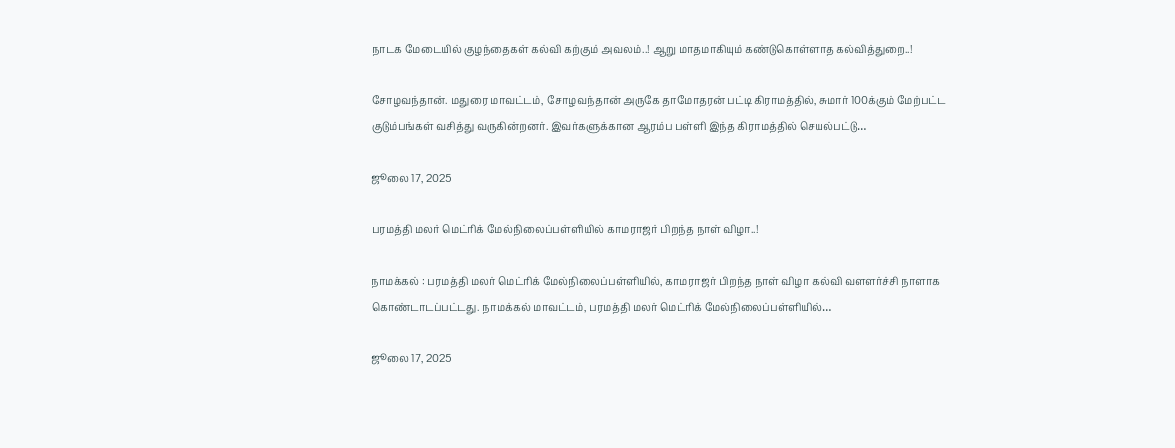நாடக மேடையில் குழந்தைகள் கல்வி கற்கும் அவலம்..! ஆறு மாதமாகியும் கண்டுகொள்ளாத கல்வித்துறை..!

சோழவந்தான். மதுரை மாவட்டம், சோழவந்தான் அருகே தாமோதரன் பட்டி கிராமத்தில், சுமார் 100க்கும் மேற்பட்ட குடும்பங்கள் வசித்து வருகின்றனர். இவர்களுக்கான ஆரம்ப பள்ளி இந்த கிராமத்தில் செயல்பட்டு…

ஜூலை 17, 2025

பரமத்தி மலர் மெட்ரிக் மேல்நிலைப்பள்ளியில் காமராஜர் பிறந்த நாள் விழா..!

நாமக்கல் : பரமத்தி மலர் மெட்ரிக் மேல்நிலைப்பள்ளியில், காமராஜர் பிறந்த நாள் விழா கல்வி வளளர்ச்சி நாளாக கொண்டாடப்பட்டது. நாமக்கல் மாவட்டம், பரமத்தி மலர் மெட்ரிக் மேல்நிலைப்பள்ளியில்…

ஜூலை 17, 2025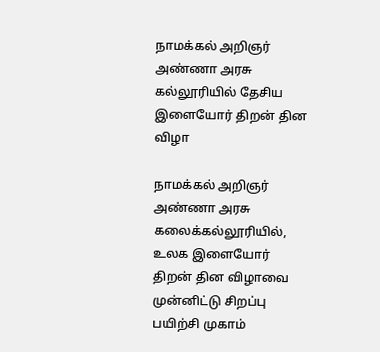நாமக்கல் அறிஞர் அண்ணா அரசு கல்லூரியில் தேசிய இளையோர் திறன் தின விழா

நாமக்கல் அறிஞர் அண்ணா அரசு கலைக்கல்லூரியில், உலக இளையோர் திறன் தின விழாவை முன்னிட்டு சிறப்பு பயிற்சி முகாம்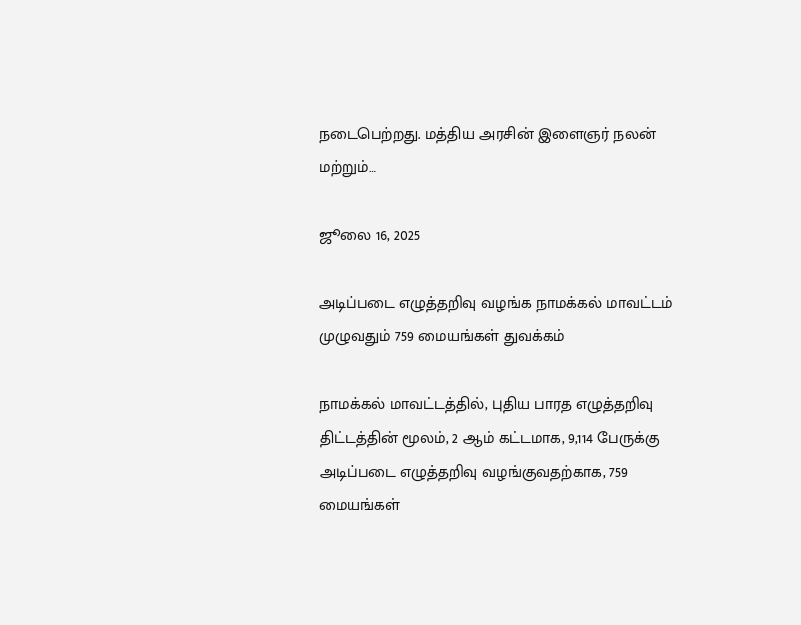நடைபெற்றது. மத்திய அரசின் இளைஞர் நலன் மற்றும்…

ஜூலை 16, 2025

அடிப்படை எழுத்தறிவு வழங்க நாமக்கல் மாவட்டம் முழுவதும் 759 மையங்கள் துவக்கம்

நாமக்கல் மாவட்டத்தில், புதிய பாரத எழுத்தறிவு திட்டத்தின் மூலம், 2 ஆம் கட்டமாக, 9,114 பேருக்கு அடிப்படை எழுத்தறிவு வழங்குவதற்காக, 759 மையங்கள்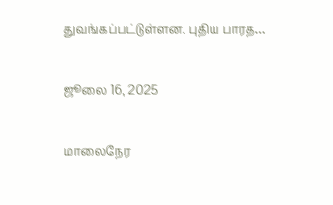துவங்கப்பட்டுள்ளன. புதிய பாரத…

ஜூலை 16, 2025

மாலைநேர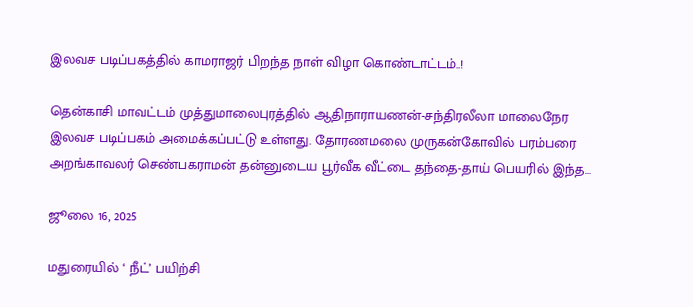இலவச படிப்பகத்தில் காமராஜர் பிறந்த நாள் விழா கொண்டாட்டம்..!

தென்காசி மாவட்டம் முத்துமாலைபுரத்தில் ஆதிநாராயணன்-சந்திரலீலா மாலைநேர இலவச படிப்பகம் அமைக்கப்பட்டு உள்ளது. தோரணமலை முருகன்கோவில் பரம்பரை அறங்காவலர் செண்பகராமன் தன்னுடைய பூர்வீக வீட்டை தந்தை-தாய் பெயரில் இந்த…

ஜூலை 16, 2025

மதுரையில் ‘ நீட்’ பயிற்சி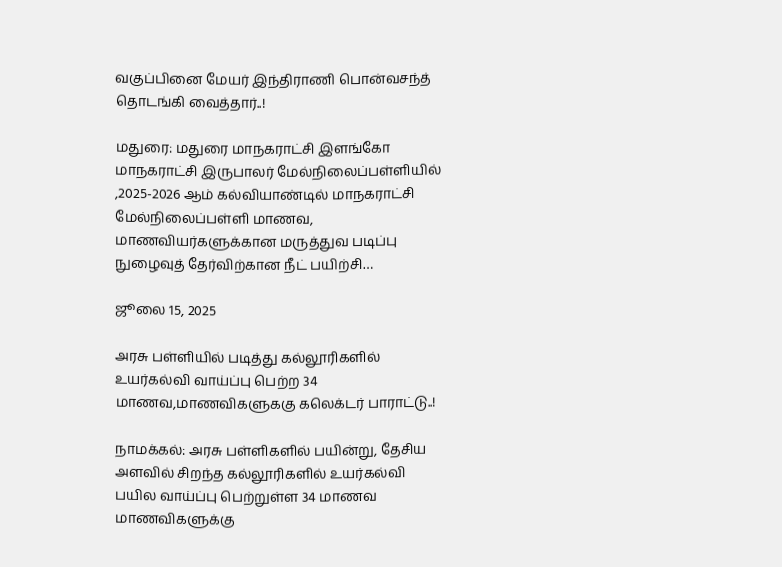வகுப்பினை மேயர் இந்திராணி பொன்வசந்த் தொடங்கி வைத்தார்..!

மதுரை: மதுரை மாநகராட்சி இளங்கோ மாநகராட்சி இருபாலர் மேல்நிலைப்பள்ளியில் ,2025-2026 ஆம் கல்வியாண்டில் மாநகராட்சி மேல்நிலைப்பள்ளி மாணவ, மாணவியர்களுக்கான மருத்துவ படிப்பு நுழைவுத் தேர்விற்கான நீட் பயிற்சி…

ஜூலை 15, 2025

அரசு பள்ளியில் படித்து கல்லூரிகளில் உயர்கல்வி வாய்ப்பு பெற்ற 34 மாணவ,மாணவிகளுககு கலெக்டர் பாராட்டு..!

நாமக்கல்: அரசு பள்ளிகளில் பயின்று, தேசிய அளவில் சிறந்த கல்லூரிகளில் உயர்கல்வி பயில வாய்ப்பு பெற்றுள்ள 34 மாணவ மாணவிகளுக்கு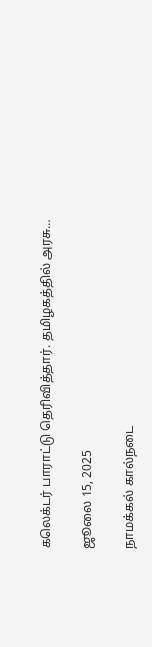கலெக்டர் பாராட்டு தெரிவித்தார். தமிழகத்தில் அரசு…

ஜூலை 15, 2025

நாமக்கல் கால்நடை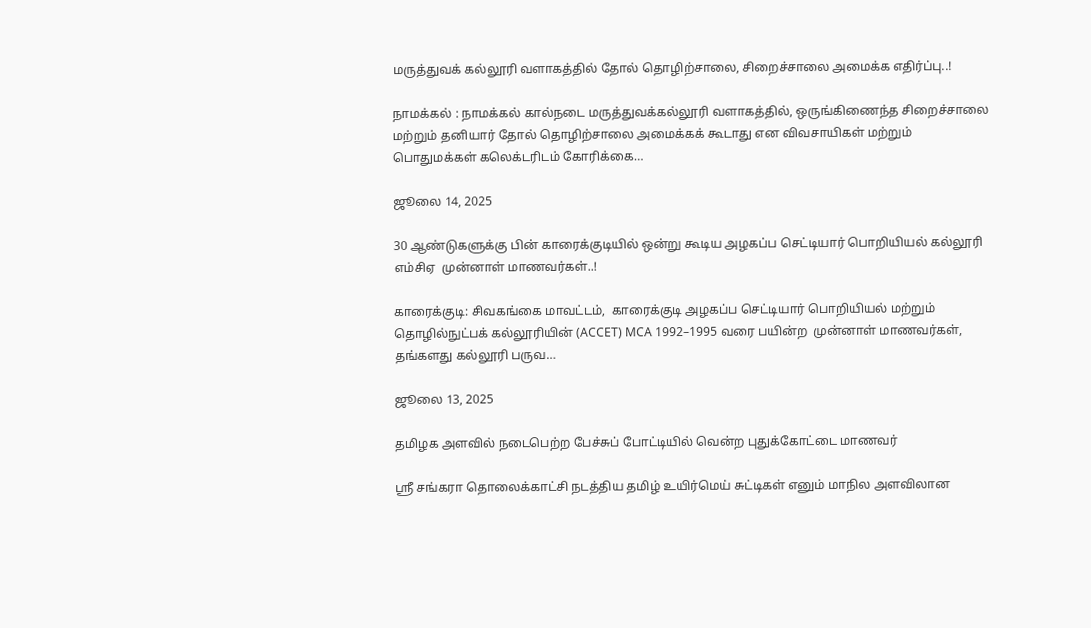மருத்துவக் கல்லூரி வளாகத்தில் தோல் தொழிற்சாலை, சிறைச்சாலை அமைக்க எதிர்ப்பு..!

நாமக்கல் : நாமக்கல் கால்நடை மருத்துவக்கல்லூரி வளாகத்தில், ஒருங்கிணைந்த சிறைச்சாலை மற்றும் தனியார் தோல் தொழிற்சாலை அமைக்கக் கூடாது என விவசாயிகள் மற்றும் பொதுமக்கள் கலெக்டரிடம் கோரிக்கை…

ஜூலை 14, 2025

30 ஆண்டுகளுக்கு பின் காரைக்குடியில் ஒன்று கூடிய அழகப்ப செட்டியார் பொறியியல் கல்லூரி  எம்சிஏ  முன்னாள் மாணவர்கள்..!

காரைக்குடி: சிவகங்கை மாவட்டம்,  காரைக்குடி அழகப்ப செட்டியார் பொறியியல் மற்றும் தொழில்நுட்பக் கல்லூரியின் (ACCET) MCA 1992–1995 வரை பயின்ற  முன்னாள் மாணவர்கள்,  தங்களது கல்லூரி பருவ…

ஜூலை 13, 2025

தமிழக அளவில் நடைபெற்ற பேச்சுப் போட்டியில் வென்ற புதுக்கோட்டை மாணவர்

ஸ்ரீ சங்கரா தொலைக்காட்சி நடத்திய தமிழ் உயிர்மெய் சுட்டிகள் எனும் மாநில அளவிலான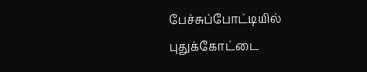பேச்சுப்போட்டியில் புதுக்கோட்டை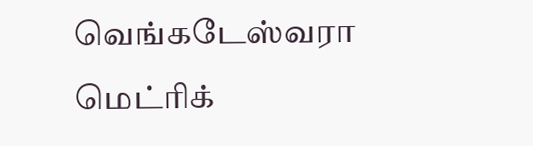வெங்கடேஸ்வரா மெட்ரிக்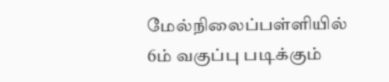மேல்நிலைப்பள்ளியில் 6ம் வகுப்பு படிக்கும்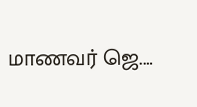மாணவர் ஜெ.…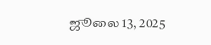ஜூலை 13, 2025